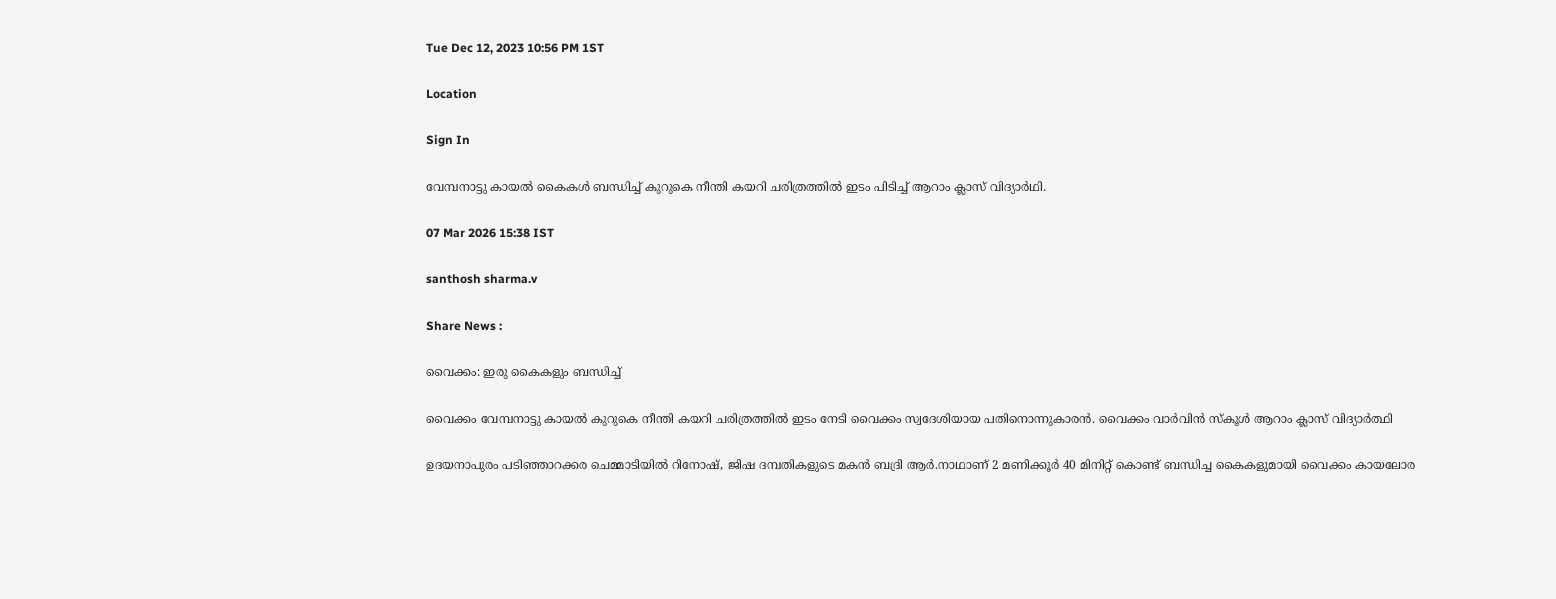Tue Dec 12, 2023 10:56 PM 1ST

Location

Sign In

വേമ്പനാട്ടു കായൽ കൈകൾ ബന്ധിച്ച് കുറുകെ നീന്തി കയറി ചരിത്രത്തിൽ ഇടം പിടിച്ച് ആറാം ക്ലാസ് വിദ്യാർഥി.

07 Mar 2026 15:38 IST

santhosh sharma.v

Share News :

വൈക്കം: ഇരു കൈകളും ബന്ധിച്ച്

വൈക്കം വേമ്പനാട്ടു കായൽ കുറുകെ നീന്തി കയറി ചരിത്രത്തിൽ ഇടം നേടി വൈക്കം സ്വദേശിയായ പതിനൊന്നുകാരൻ. വൈക്കം വാർവിൻ സ്‌കൂൾ ആറാം ക്ലാസ് വിദ്യാർത്ഥി

ഉദയനാപുരം പടിഞ്ഞാറക്കര ചെമ്മാടിയിൽ റിനോഷ്, ജിഷ ദമ്പതികളുടെ മകൻ ബദ്രി ആർ.നാഥാണ് 2 മണിക്കൂർ 40 മിനിറ്റ് കൊണ്ട് ബന്ധിച്ച കൈകളുമായി വൈക്കം കായലോര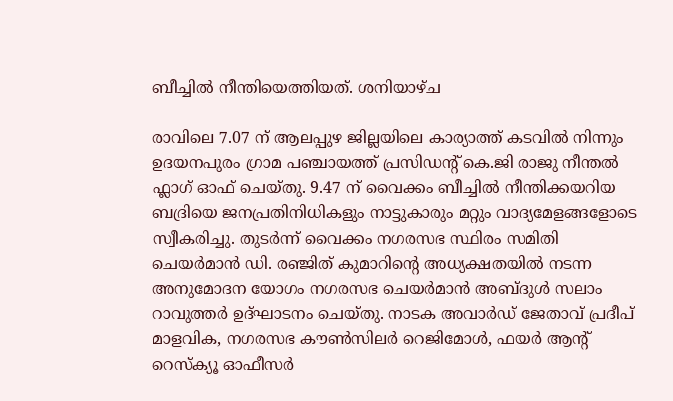ബീച്ചിൽ നീന്തിയെത്തിയത്. ശനിയാഴ്ച

രാവിലെ 7.07 ന് ആലപ്പുഴ ജില്ലയിലെ കാര്യാത്ത് കടവിൽ നിന്നും ഉദയനപുരം ഗ്രാമ പഞ്ചായത്ത് പ്രസിഡന്റ് കെ.ജി രാജു നീന്തൽ ഫ്ലാഗ് ഓഫ് ചെയ്‌തു. 9.47 ന് വൈക്കം ബീച്ചിൽ നീന്തിക്കയറിയ ബദ്രിയെ ജനപ്രതിനിധികളും നാട്ടുകാരും മറ്റും വാദ്യമേളങ്ങളോടെ സ്വീകരിച്ചു. തുടർന്ന് വൈക്കം നഗരസഭ സ്ഥിരം സമിതി ചെയർമാൻ ഡി. രഞ്ജിത് കുമാറിൻ്റെ അധ്യക്ഷതയിൽ നടന്ന അനുമോദന യോഗം നഗരസഭ ചെയർമാൻ അബ്ദുൾ സലാം റാവുത്തർ ഉദ്ഘാടനം ചെയ്തു. നാടക അവാർഡ് ജേതാവ് പ്രദീപ് മാളവിക, നഗരസഭ കൗൺസിലർ റെജിമോൾ, ഫയർ ആന്റ് റെസ്ക്യൂ ഓഫീസർ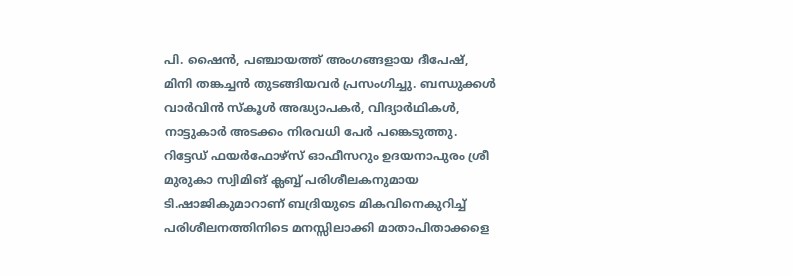പി. ഷൈൻ, പഞ്ചായത്ത് അംഗങ്ങളായ ദീപേഷ്, മിനി തങ്കച്ചൻ തുടങ്ങിയവർ പ്രസംഗിച്ചു. ബന്ധുക്കൾ വാർവിൻ സ്കൂൾ അദ്ധ്യാപകർ, വിദ്യാർഥികൾ, നാട്ടുകാർ അടക്കം നിരവധി പേർ പങ്കെടുത്തു. റിട്ടേഡ് ഫയർഫോഴ്സ് ഓഫീസറും ഉദയനാപുരം ശ്രീ മുരുകാ സ്വിമിങ് ക്ലബ്ബ് പരിശീലകനുമായ ടി.ഷാജികുമാറാണ് ബദ്രിയുടെ മികവിനെകുറിച്ച് പരിശീലനത്തിനിടെ മനസ്സിലാക്കി മാതാപിതാക്കളെ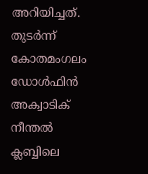അറിയിച്ചത്. തുടർന്ന് കോതമംഗലം ഡോൾഫിൻ അക്വാടിക് നീന്തൽ ക്ലബ്ബിലെ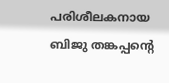പരിശീലകനായ ബിജു തങ്കപ്പന്റെ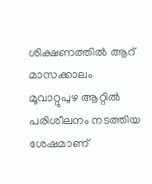ശിക്ഷണത്തിൽ ആറ് മാസക്കാലം മൂവാറ്റുപുഴ ആറ്റിൽ പരിശീലനം നടത്തിയ ശേഷമാണ്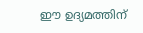ഈ ഉദ്യമത്തിന്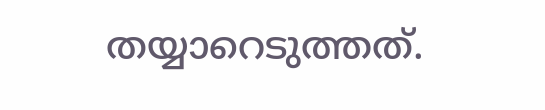തയ്യാറെടുത്തത്.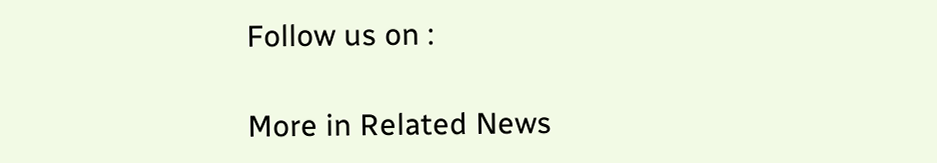Follow us on :

More in Related News